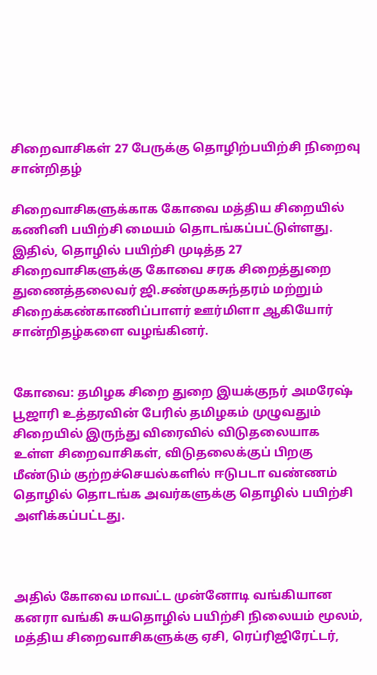சிறைவாசிகள் 27 பேருக்கு தொழிற்பயிற்சி நிறைவு சான்றிதழ்

சிறைவாசிகளுக்காக கோவை மத்திய சிறையில் கணினி பயிற்சி மையம் தொடங்கப்பட்டுள்ளது. இதில், தொழில் பயிற்சி முடித்த 27 சிறைவாசிகளுக்கு கோவை சரக சிறைத்துறை துணைத்தலைவர் ஜி.சண்முகசுந்தரம் மற்றும் சிறைக்கண்காணிப்பாளர் ஊர்மிளா ஆகியோர் சான்றிதழ்களை வழங்கினர்.


கோவை: தமிழக சிறை துறை இயக்குநர் அமரேஷ் பூஜாரி உத்தரவின் பேரில் தமிழகம் முழுவதும் சிறையில் இருந்து விரைவில் விடுதலையாக உள்ள சிறைவாசிகள், விடுதலைக்குப் பிறகு மீண்டும் குற்றச்செயல்களில் ஈடுபடா வண்ணம் தொழில் தொடங்க அவர்களுக்கு தொழில் பயிற்சி அளிக்கப்பட்டது.



அதில் கோவை மாவட்ட முன்னோடி வங்கியான கனரா வங்கி சுயதொழில் பயிற்சி நிலையம் மூலம், மத்திய சிறைவாசிகளுக்கு ஏசி, ரெப்ரிஜிரேட்டர்,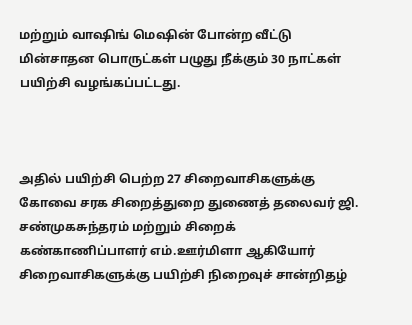மற்றும் வாஷிங் மெஷின் போன்ற வீட்டு மின்சாதன பொருட்கள் பழுது நீக்கும் 30 நாட்கள் பயிற்சி வழங்கப்பட்டது.



அதில் பயிற்சி பெற்ற 27 சிறைவாசிகளுக்கு கோவை சரக சிறைத்துறை துணைத் தலைவர் ஜி. சண்முகசுந்தரம் மற்றும் சிறைக் கண்காணிப்பாளர் எம்.ஊர்மிளா ஆகியோர் சிறைவாசிகளுக்கு பயிற்சி நிறைவுச் சான்றிதழ்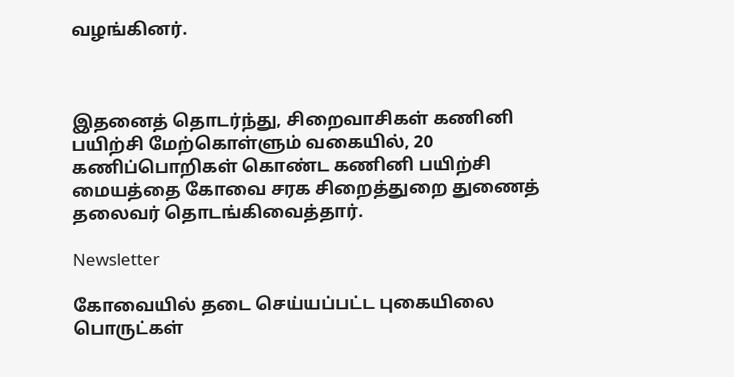வழங்கினர்.



இதனைத் தொடர்ந்து, சிறைவாசிகள் கணினி பயிற்சி மேற்கொள்ளும் வகையில், 20 கணிப்பொறிகள் கொண்ட கணினி பயிற்சி மையத்தை கோவை சரக சிறைத்துறை துணைத் தலைவர் தொடங்கிவைத்தார்.

Newsletter

கோவையில் தடை செய்யப்பட்ட புகையிலை பொருட்கள்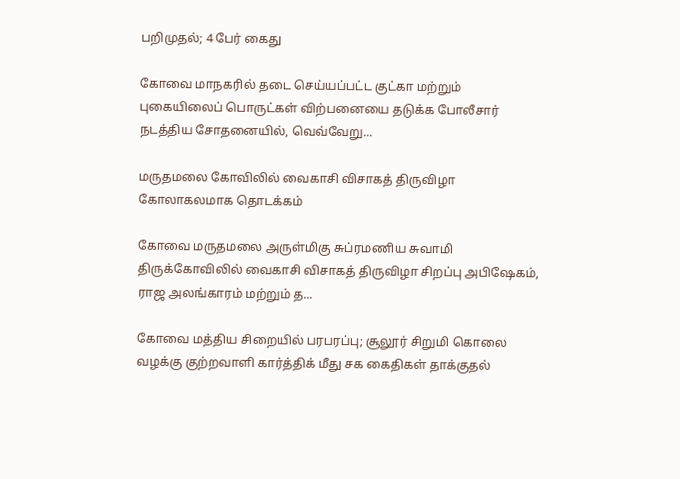பறிமுதல்; 4 பேர் கைது

கோவை மாநகரில் தடை செய்யப்பட்ட குட்கா மற்றும் புகையிலைப் பொருட்கள் விற்பனையை தடுக்க போலீசார் நடத்திய சோதனையில், வெவ்வேறு...

மருதமலை கோவிலில் வைகாசி விசாகத் திருவிழா கோலாகலமாக தொடக்கம்

கோவை மருதமலை அருள்மிகு சுப்ரமணிய சுவாமி திருக்கோவிலில் வைகாசி விசாகத் திருவிழா சிறப்பு அபிஷேகம், ராஜ அலங்காரம் மற்றும் த...

கோவை மத்திய சிறையில் பரபரப்பு; சூலூர் சிறுமி கொலை வழக்கு குற்றவாளி கார்த்திக் மீது சக கைதிகள் தாக்குதல்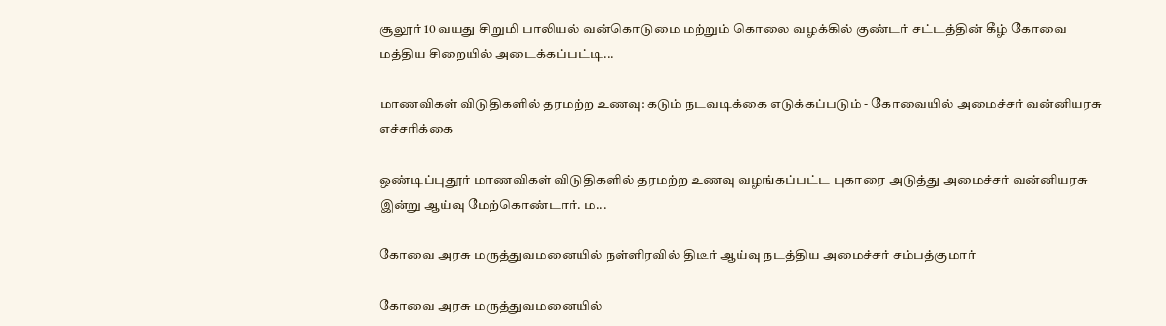சூலூர் 10 வயது சிறுமி பாலியல் வன்கொடுமை மற்றும் கொலை வழக்கில் குண்டர் சட்டத்தின் கீழ் கோவை மத்திய சிறையில் அடைக்கப்பட்டி...

மாணவிகள் விடுதிகளில் தரமற்ற உணவு: கடும் நடவடிக்கை எடுக்கப்படும் - கோவையில் அமைச்சர் வன்னியரசு எச்சரிக்கை

ஒண்டிப்புதூர் மாணவிகள் விடுதிகளில் தரமற்ற உணவு வழங்கப்பட்ட புகாரை அடுத்து அமைச்சர் வன்னியரசு இன்று ஆய்வு மேற்கொண்டார். ம...

கோவை அரசு மருத்துவமனையில் நள்ளிரவில் திடீர் ஆய்வு நடத்திய அமைச்சர் சம்பத்குமார்

கோவை அரசு மருத்துவமனையில்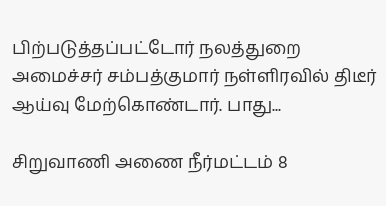பிற்படுத்தப்பட்டோர் நலத்துறை அமைச்சர் சம்பத்குமார் நள்ளிரவில் திடீர் ஆய்வு மேற்கொண்டார். பாது...

சிறுவாணி அணை நீர்மட்டம் 8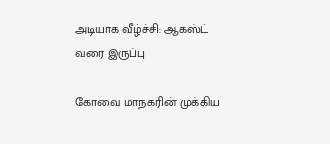அடியாக வீழ்ச்சி: ஆகஸ்ட் வரை இருப்பு

கோவை மாநகரின் முக்கிய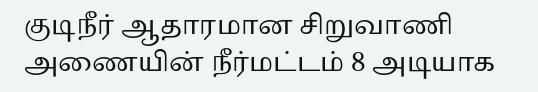குடிநீர் ஆதாரமான சிறுவாணி அணையின் நீர்மட்டம் 8 அடியாக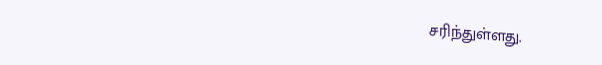சரிந்துள்ளது.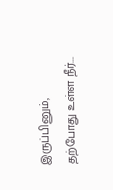இருப்பினும், தற்போது உள்ள நீர்...